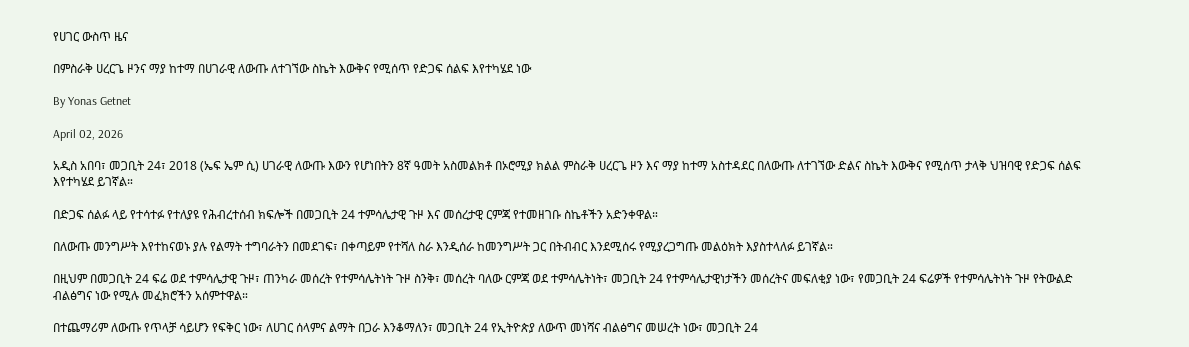የሀገር ውስጥ ዜና

በምስራቅ ሀረርጌ ዞንና ማያ ከተማ በሀገራዊ ለውጡ ለተገኘው ስኬት እውቅና የሚሰጥ የድጋፍ ሰልፍ እየተካሄደ ነው

By Yonas Getnet

April 02, 2026

አዲስ አበባ፣ መጋቢት 24፣ 2018 (ኤፍ ኤም ሲ) ሀገራዊ ለውጡ እውን የሆነበትን 8ኛ ዓመት አስመልክቶ በኦሮሚያ ክልል ምስራቅ ሀረርጌ ዞን እና ማያ ከተማ አስተዳደር በለውጡ ለተገኘው ድልና ስኬት እውቅና የሚሰጥ ታላቅ ህዝባዊ የድጋፍ ሰልፍ እየተካሄደ ይገኛል።

በድጋፍ ሰልፉ ላይ የተሳተፉ የተለያዩ የሕብረተሰብ ክፍሎች በመጋቢት 24 ተምሳሌታዊ ጉዞ እና መሰረታዊ ርምጃ የተመዘገቡ ስኬቶችን አድንቀዋል።

በለውጡ መንግሥት እየተከናወኑ ያሉ የልማት ተግባራትን በመደገፍ፣ በቀጣይም የተሻለ ስራ እንዲሰራ ከመንግሥት ጋር በትብብር እንደሚሰሩ የሚያረጋግጡ መልዕክት እያስተላለፉ ይገኛል።

በዚህም በመጋቢት 24 ፍሬ ወደ ተምሳሌታዊ ጉዞ፣ ጠንካራ መሰረት የተምሳሌትነት ጉዞ ስንቅ፣ መሰረት ባለው ርምጃ ወደ ተምሳሌትነት፣ መጋቢት 24 የተምሳሌታዊነታችን መሰረትና መፍለቂያ ነው፣ የመጋቢት 24 ፍሬዎች የተምሳሌትነት ጉዞ የትውልድ ብልፅግና ነው የሚሉ መፈክሮችን አሰምተዋል።

በተጨማሪም ለውጡ የጥላቻ ሳይሆን የፍቅር ነው፣ ለሀገር ሰላምና ልማት በጋራ እንቆማለን፣ መጋቢት 24 የኢትዮጵያ ለውጥ መነሻና ብልፅግና መሠረት ነው፣ መጋቢት 24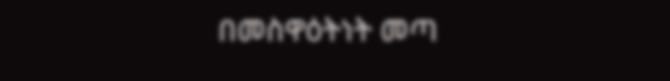በመስዋዕትነት መጣ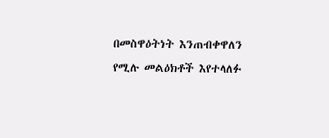በመስዋዕትነት እንጠብቀዋለን የሚሉ መልዕክቶች እየተላለፉ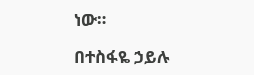ነው።

በተስፋዬ ኃይሉ